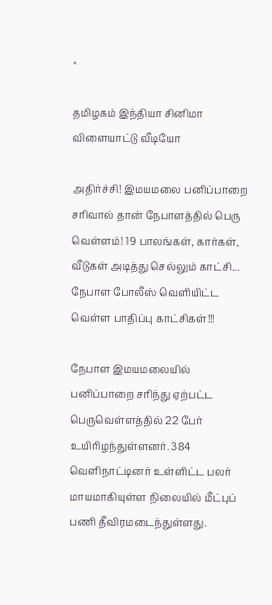×

தமிழகம் இந்தியா சினிமா விளையாட்டு வீடியோ

அதிர்ச்சி! இமயமலை பனிப்பாறை சரிவால் தான் நேபாளத்தில் பெரு வெள்ளம்! 19 பாலங்கள், கார்கள், வீடுகள் அடித்து செல்லும் காட்சி... நேபாள போலீஸ் வெளியிட்ட வெள்ள பாதிப்பு காட்சிகள்!!!

நேபாள இமயமலையில் பனிப்பாறை சரிந்து ஏற்பட்ட பெருவெள்ளத்தில் 22 பேர் உயிரிழந்துள்ளனர். 384 வெளிநாட்டினர் உள்ளிட்ட பலர் மாயமாகியுள்ள நிலையில் மீட்புப் பணி தீவிரமடைந்துள்ளது.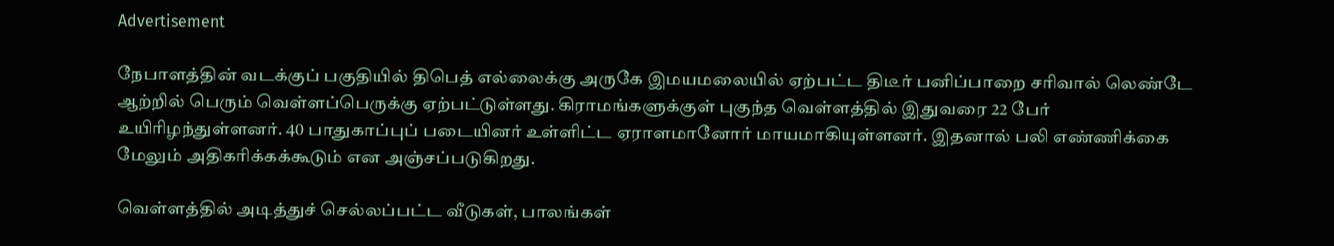Advertisement

நேபாளத்தின் வடக்குப் பகுதியில் திபெத் எல்லைக்கு அருகே இமயமலையில் ஏற்பட்ட திடீர் பனிப்பாறை சரிவால் லெண்டே ஆற்றில் பெரும் வெள்ளப்பெருக்கு ஏற்பட்டுள்ளது. கிராமங்களுக்குள் புகுந்த வெள்ளத்தில் இதுவரை 22 பேர் உயிரிழந்துள்ளனர். 40 பாதுகாப்புப் படையினர் உள்ளிட்ட ஏராளமானோர் மாயமாகியுள்ளனர். இதனால் பலி எண்ணிக்கை மேலும் அதிகரிக்கக்கூடும் என அஞ்சப்படுகிறது.

வெள்ளத்தில் அடித்துச் செல்லப்பட்ட வீடுகள், பாலங்கள்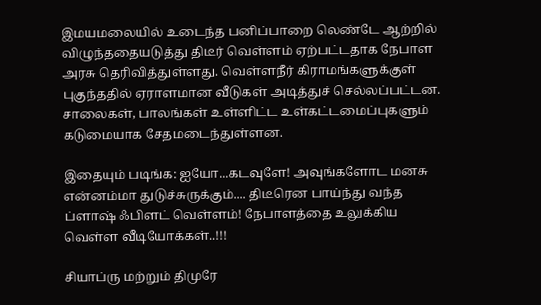இமயமலையில் உடைந்த பனிப்பாறை லெண்டே ஆற்றில் விழுந்ததையடுத்து திடீர் வெள்ளம் ஏற்பட்டதாக நேபாள அரசு தெரிவித்துள்ளது. வெள்ளநீர் கிராமங்களுக்குள் புகுந்ததில் ஏராளமான வீடுகள் அடித்துச் செல்லப்பட்டன. சாலைகள், பாலங்கள் உள்ளிட்ட உள்கட்டமைப்புகளும் கடுமையாக சேதமடைந்துள்ளன.

இதையும் படிங்க: ஐயோ...கடவுளே! அவுங்களோட மனசு என்னம்மா துடுச்சுருக்கும்.... திடீரென பாய்ந்து வந்த ப்ளாஷ் ஃபிளட் வெள்ளம்! நேபாளத்தை உலுக்கிய வெள்ள வீடியோக்கள்..!!!

சியாப்ரு மற்றும் திமுரே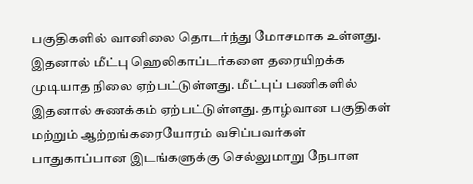பகுதிகளில் வானிலை தொடர்ந்து மோசமாக உள்ளது. இதனால் மீட்பு ஹெலிகாப்டர்களை தரையிறக்க முடியாத நிலை ஏற்பட்டுள்ளது. மீட்புப் பணிகளில் இதனால் சுணக்கம் ஏற்பட்டுள்ளது. தாழ்வான பகுதிகள் மற்றும் ஆற்றங்கரையோரம் வசிப்பவர்கள் பாதுகாப்பான இடங்களுக்கு செல்லுமாறு நேபாள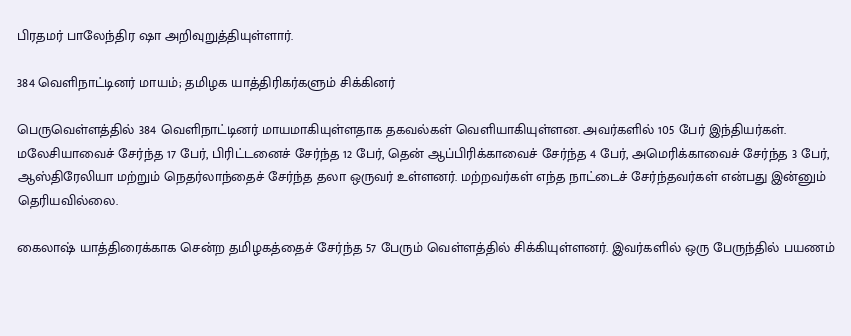பிரதமர் பாலேந்திர ஷா அறிவுறுத்தியுள்ளார்.

384 வெளிநாட்டினர் மாயம்; தமிழக யாத்திரிகர்களும் சிக்கினர்

பெருவெள்ளத்தில் 384 வெளிநாட்டினர் மாயமாகியுள்ளதாக தகவல்கள் வெளியாகியுள்ளன. அவர்களில் 105 பேர் இந்தியர்கள். மலேசியாவைச் சேர்ந்த 17 பேர், பிரிட்டனைச் சேர்ந்த 12 பேர், தென் ஆப்பிரிக்காவைச் சேர்ந்த 4 பேர், அமெரிக்காவைச் சேர்ந்த 3 பேர், ஆஸ்திரேலியா மற்றும் நெதர்லாந்தைச் சேர்ந்த தலா ஒருவர் உள்ளனர். மற்றவர்கள் எந்த நாட்டைச் சேர்ந்தவர்கள் என்பது இன்னும் தெரியவில்லை.

கைலாஷ் யாத்திரைக்காக சென்ற தமிழகத்தைச் சேர்ந்த 57 பேரும் வெள்ளத்தில் சிக்கியுள்ளனர். இவர்களில் ஒரு பேருந்தில் பயணம்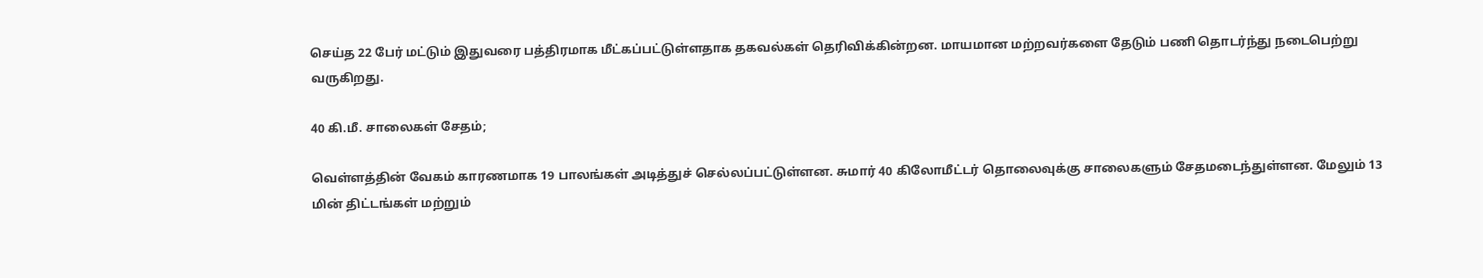செய்த 22 பேர் மட்டும் இதுவரை பத்திரமாக மீட்கப்பட்டுள்ளதாக தகவல்கள் தெரிவிக்கின்றன. மாயமான மற்றவர்களை தேடும் பணி தொடர்ந்து நடைபெற்று வருகிறது.

40 கி.மீ. சாலைகள் சேதம்;

வெள்ளத்தின் வேகம் காரணமாக 19 பாலங்கள் அடித்துச் செல்லப்பட்டுள்ளன. சுமார் 40 கிலோமீட்டர் தொலைவுக்கு சாலைகளும் சேதமடைந்துள்ளன. மேலும் 13 மின் திட்டங்கள் மற்றும்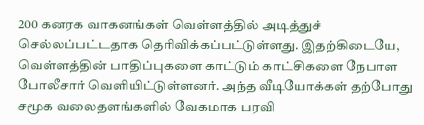200 கனரக வாகனங்கள் வெள்ளத்தில் அடித்துச் செல்லப்பட்டதாக தெரிவிக்கப்பட்டுள்ளது. இதற்கிடையே, வெள்ளத்தின் பாதிப்புகளை காட்டும் காட்சிகளை நேபாள போலீசார் வெளியிட்டுள்ளனர். அந்த வீடியோக்கள் தற்போது சமூக வலைதளங்களில் வேகமாக பரவி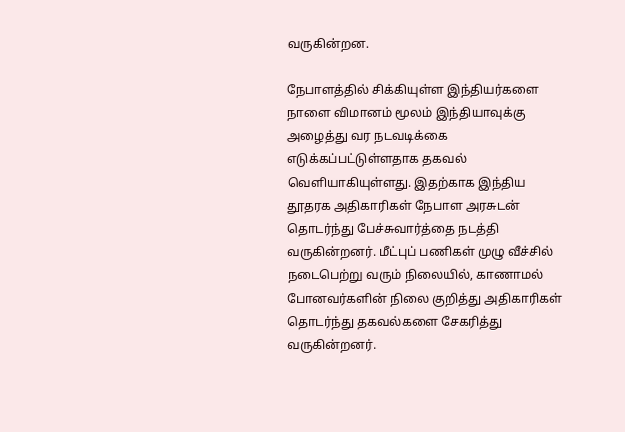வருகின்றன.

நேபாளத்தில் சிக்கியுள்ள இந்தியர்களை நாளை விமானம் மூலம் இந்தியாவுக்கு அழைத்து வர நடவடிக்கை எடுக்கப்பட்டுள்ளதாக தகவல் வெளியாகியுள்ளது. இதற்காக இந்திய தூதரக அதிகாரிகள் நேபாள அரசுடன் தொடர்ந்து பேச்சுவார்த்தை நடத்தி வருகின்றனர். மீட்புப் பணிகள் முழு வீச்சில் நடைபெற்று வரும் நிலையில், காணாமல் போனவர்களின் நிலை குறித்து அதிகாரிகள் தொடர்ந்து தகவல்களை சேகரித்து வருகின்றனர்.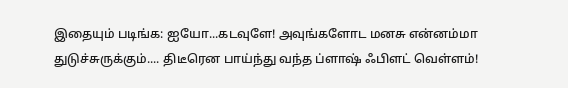இதையும் படிங்க: ஐயோ...கடவுளே! அவுங்களோட மனசு என்னம்மா துடுச்சுருக்கும்.... திடீரென பாய்ந்து வந்த ப்ளாஷ் ஃபிளட் வெள்ளம்!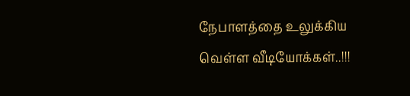நேபாளத்தை உலுக்கிய வெள்ள வீடியோக்கள்..!!!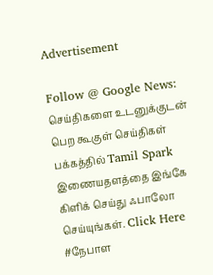Advertisement

Follow @ Google News: செய்திகளை உடனுக்குடன் பெற கூகுள் செய்திகள் பக்கத்தில் Tamil Spark இணையதளத்தை இங்கே கிளிக் செய்து ஃபாலோ செய்யுங்கள். Click Here
#நேபாள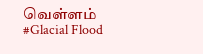வெள்ளம் #Glacial Flood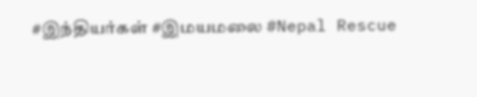#இந்தியர்கள் #இமயமலை #Nepal Rescue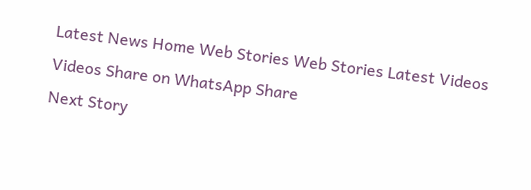Latest News Home Web Stories Web Stories Latest Videos Videos Share on WhatsApp Share
Next Story